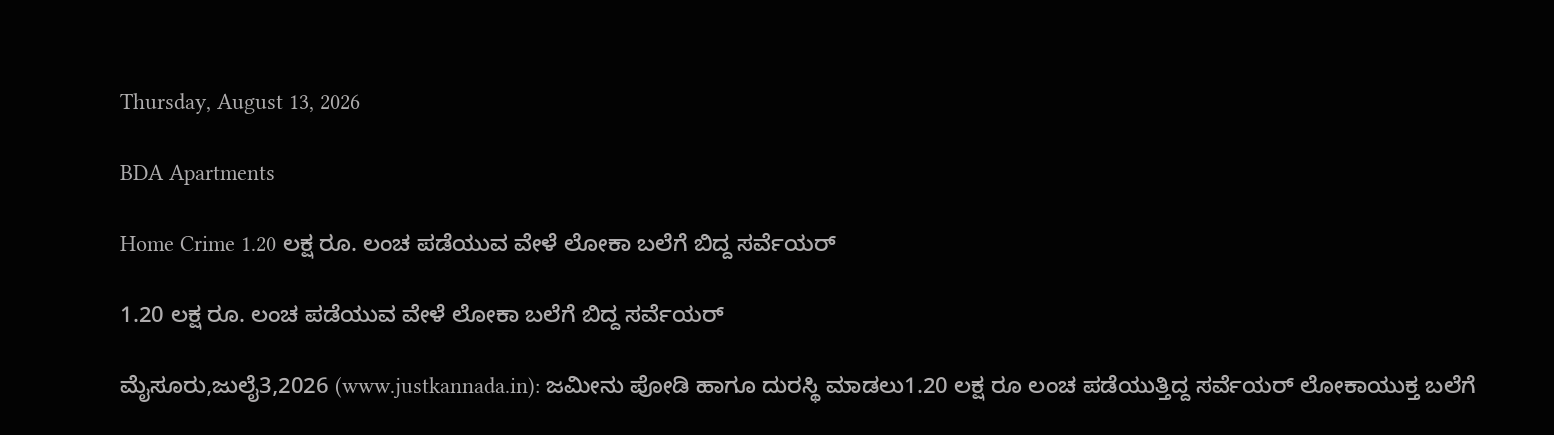Thursday, August 13, 2026

BDA Apartments

Home Crime 1.20 ಲಕ್ಷ ರೂ. ಲಂಚ ಪಡೆಯುವ ವೇಳೆ ಲೋಕಾ ಬಲೆಗೆ ಬಿದ್ದ ಸರ್ವೆಯರ್

1.20 ಲಕ್ಷ ರೂ. ಲಂಚ ಪಡೆಯುವ ವೇಳೆ ಲೋಕಾ ಬಲೆಗೆ ಬಿದ್ದ ಸರ್ವೆಯರ್

ಮೈಸೂರು,ಜುಲೈ3,2026 (www.justkannada.in): ಜಮೀನು ಪೋಡಿ ಹಾಗೂ ದುರಸ್ಥಿ ಮಾಡಲು1.20 ಲಕ್ಷ ರೂ ಲಂಚ ಪಡೆಯುತ್ತಿದ್ದ ಸರ್ವೆಯರ್ ಲೋಕಾಯುಕ್ತ ಬಲೆಗೆ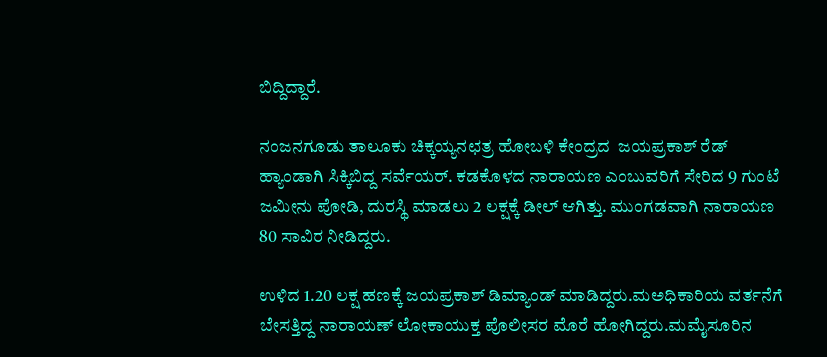ಬಿದ್ದಿದ್ದಾರೆ.

ನಂಜನಗೂಡು ತಾಲೂಕು ಚಿಕ್ಕಯ್ಯನಛತ್ರ ಹೋಬಳಿ ಕೇಂದ್ರದ  ಜಯಪ್ರಕಾಶ್ ರೆಡ್ ಹ್ಯಾಂಡಾಗಿ ಸಿಕ್ಕಿಬಿದ್ದ ಸರ್ವೆಯರ್. ಕಡಕೊಳದ ನಾರಾಯಣ ಎಂಬುವರಿಗೆ ಸೇರಿದ 9 ಗುಂಟೆ ಜಮೀನು ಪೋಡಿ, ದುರಸ್ಥಿ ಮಾಡಲು 2 ಲಕ್ಷಕ್ಕೆ ಡೀಲ್ ಆಗಿತ್ತು. ಮುಂಗಡವಾಗಿ ನಾರಾಯಣ 80 ಸಾವಿರ ನೀಡಿದ್ದರು.

ಉಳಿದ 1.20 ಲಕ್ಷ ಹಣಕ್ಕೆ ಜಯಪ್ರಕಾಶ್ ಡಿಮ್ಯಾಂಡ್ ಮಾಡಿದ್ದರು.ಮಅಧಿಕಾರಿಯ ವರ್ತನೆಗೆ ಬೇಸತ್ತಿದ್ದ ನಾರಾಯಣ್ ಲೋಕಾಯುಕ್ತ ಪೊಲೀಸರ ಮೊರೆ ಹೋಗಿದ್ದರು.ಮಮೈಸೂರಿನ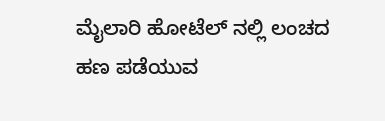ಮೈಲಾರಿ ಹೋಟೆಲ್ ನಲ್ಲಿ ಲಂಚದ ಹಣ ಪಡೆಯುವ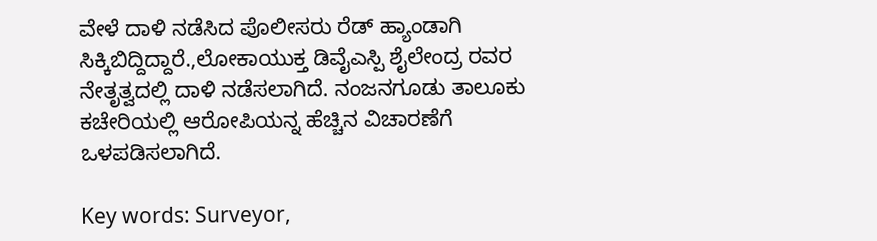ವೇಳೆ ದಾಳಿ ನಡೆಸಿದ ಪೊಲೀಸರು ರೆಡ್ ಹ್ಯಾಂಡಾಗಿ ಸಿಕ್ಕಿಬಿದ್ದಿದ್ದಾರೆ.,ಲೋಕಾಯುಕ್ತ ಡಿವೈಎಸ್ಪಿ ಶೈಲೇಂದ್ರ ರವರ ನೇತೃತ್ವದಲ್ಲಿ ದಾಳಿ ನಡೆಸಲಾಗಿದೆ. ನಂಜನಗೂಡು ತಾಲೂಕು ಕಚೇರಿಯಲ್ಲಿ ಆರೋಪಿಯನ್ನ ಹೆಚ್ಚಿನ ವಿಚಾರಣೆಗೆ ಒಳಪಡಿಸಲಾಗಿದೆ.

Key words: Surveyor,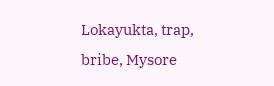Lokayukta, trap, bribe, Mysore